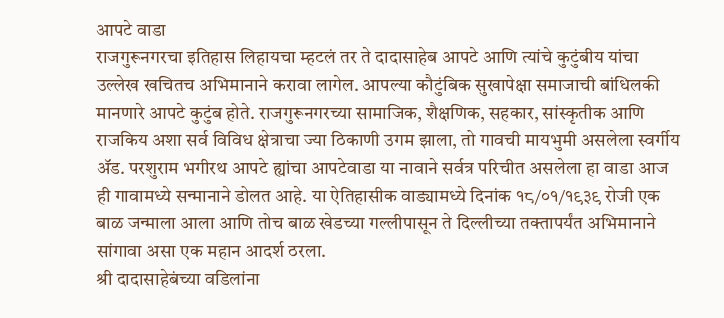आपटे वाडा
राजगुरूनगरचा इतिहास लिहायचा म्हटलं तर ते दादासाहेब आपटे आणि त्यांचे कुटुंबीय यांचा उल्लेख खचितच अभिमानाने करावा लागेल. आपल्या कौटुंबिक सुखापेक्षा समाजाची बांधिलकी मानणारे आपटे कुटुंब होते. राजगुरूनगरच्या सामाजिक, शैक्षणिक, सहकार, सांस्कृतीक आणि राजकिय अशा सर्व विविध क्षेत्राचा ज्या ठिकाणी उगम झाला, तो गावची मायभुमी असलेला स्वर्गीय ॲड. परशुराम भगीरथ आपटे ह्यांचा आपटेवाडा या नावाने सर्वत्र परिचीत असलेला हा वाडा आज ही गावामध्ये सन्मानाने डोलत आहे. या ऐतिहासीक वाड्यामध्ये दिनांक १८/०१/१९३९ रोजी एक बाळ जन्माला आला आणि तोच बाळ खेडच्या गल्लीपासून ते दिल्लीच्या तक्तापर्यंत अभिमानाने सांगावा असा एक महान आदर्श ठरला.
श्री दादासाहेबंच्या वडिलांना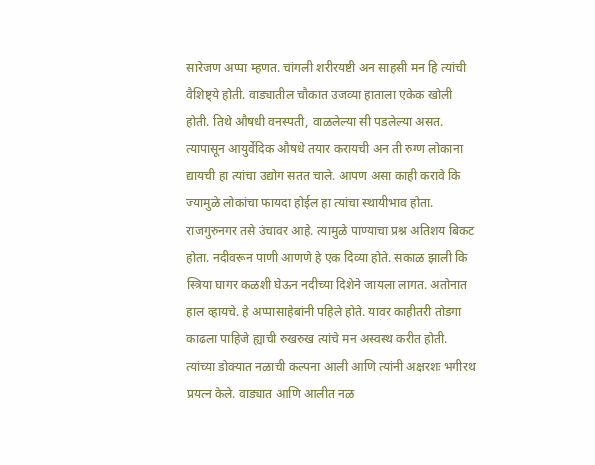सारेजण अप्पा म्हणत. चांगली शरीरयष्टी अन साहसी मन हि त्यांची वैशिष्ट्ये होती. वाड्यातील चौकात उजव्या हाताला एकेक खोली होती. तिथे औषधी वनस्पती, वाळलेल्या सी पडलेल्या असत. त्यापासून आयुर्वेदिक औषधे तयार करायची अन ती रुग्ण लोकाना द्यायची हा त्यांचा उद्योग सतत चाले. आपण असा काही करावे कि ज्यामुळे लोकांचा फायदा होईल हा त्यांचा स्थायीभाव होता. राजगुरुनगर तसे उंचावर आहे. त्यामुळे पाण्याचा प्रश्न अतिशय बिकट होता. नदीवरून पाणी आणणे हे एक दिव्या होते. सकाळ झाली कि स्त्रिया घागर कळशी घेऊन नदीच्या दिशेने जायला लागत. अतोनात हाल व्हायचे. हे अप्पासाहेबांनी पहिले होते. यावर काहीतरी तोडगा काढला पाहिजे ह्याची रुखरुख त्यांचे मन अस्वस्थ करीत होती. त्यांच्या डोक्यात नळाची कल्पना आली आणि त्यांनी अक्षरशः भगीरथ प्रयत्न केले. वाड्यात आणि आलीत नळ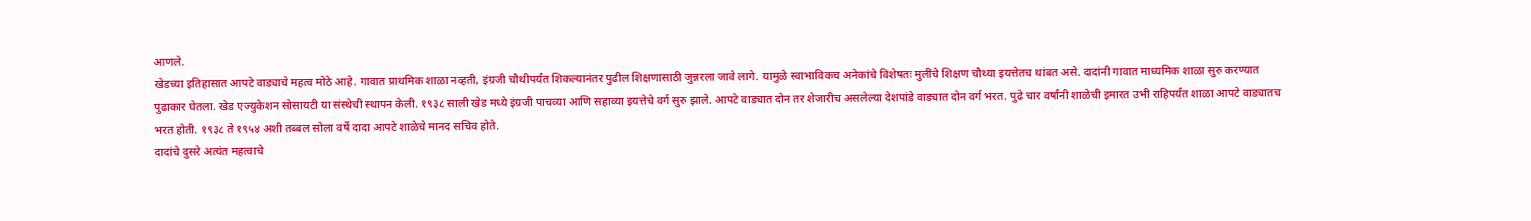आणले.
खेडच्या इतिहासात आपटे वाड्याचे महत्व मोठे आहे. गावात प्राथमिक शाळा नव्हती, इंग्रजी चौथीपर्यंत शिकल्यानंतर पुढील शिक्षणासाठी जुन्नरला जावे लागे. यामुळे स्वाभाविकच अनेकांचे विशेषतः मुलींचे शिक्षण चौथ्या इयत्तेतच थांबत असे. दादांनी गावात माध्यमिक शाळा सुरु करण्यात पुढाकार घेतला. खेड एज्युकेशन सोसायटी या संस्थेची स्थापन केली. १९३८ साली खेड मध्ये इंग्रजी पाचव्या आणि सहाव्या इयत्तेचे वर्ग सुरु झाले. आपटे वाड्यात दोन तर शेजारीच असलेल्या देशपांडे वाड्यात दोन वर्ग भरत. पुढे चार वर्षांनी शाळेची इमारत उभी राहिपर्यंत शाळा आपटे वाड्यातच भरत होती. १९३८ ते १९५४ अशी तब्बल सोला वर्षे दादा आपटे शाळेचे मानद सचिव होते.
दादांचे दुसरे अत्यंत महत्वाचे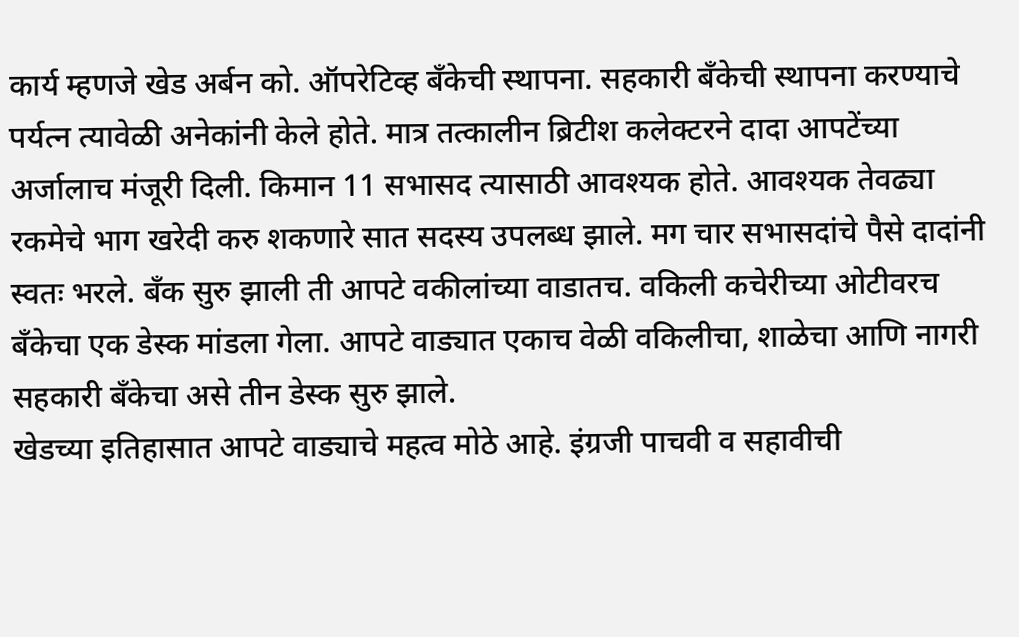कार्य म्हणजे खेड अर्बन को. ऑपरेटिव्ह बँकेची स्थापना. सहकारी बँकेची स्थापना करण्याचे पर्यत्न त्यावेळी अनेकांनी केले होते. मात्र तत्कालीन ब्रिटीश कलेक्टरने दादा आपटेंच्या अर्जालाच मंजूरी दिली. किमान 11 सभासद त्यासाठी आवश्यक होते. आवश्यक तेवढ्या रकमेचे भाग खरेदी करु शकणारे सात सदस्य उपलब्ध झाले. मग चार सभासदांचे पैसे दादांनी स्वतः भरले. बँक सुरु झाली ती आपटे वकीलांच्या वाडातच. वकिली कचेरीच्या ओटीवरच बँकेचा एक डेस्क मांडला गेला. आपटे वाड्यात एकाच वेळी वकिलीचा, शाळेचा आणि नागरी सहकारी बँकेचा असे तीन डेस्क सुरु झाले.
खेडच्या इतिहासात आपटे वाड्याचे महत्व मोठे आहे. इंग्रजी पाचवी व सहावीची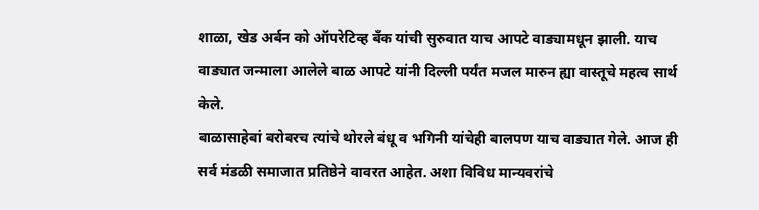शाळा, खेड अर्बन को ऑपरेटिव्ह बँक यांची सुरुवात याच आपटे वाड्यामधून झाली. याच वाड्यात जन्माला आलेले बाळ आपटे यांनी दिल्ली पर्यंत मजल मारुन ह्या वास्तूचे महत्व सार्थ केले.
बाळासाहेबां बरोबरच त्यांचे थोरले बंधू व भगिनी यांचेही बालपण याच वाड्यात गेले. आज ही सर्व मंडळी समाजात प्रतिष्ठेने वावरत आहेत. अशा विविध मान्यवरांचे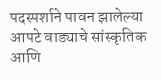पदस्पर्शाने पावन झालेल्या आपटे वाड्याचे सांस्कृतिक आणि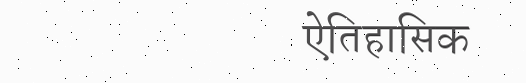ऐतिहासिक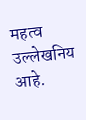महत्व उल्लेखनिय आहे.